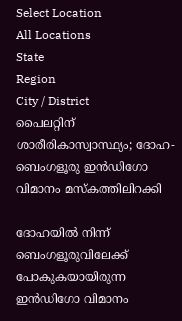Select Location
All Locations
State
Region
City / District
പൈലറ്റിന് ശാരീരികാസ്വാസ്ഥ്യം; ദോഹ-ബെംഗളൂരു ഇന്‍ഡിഗോ വിമാനം മസ്‌കത്തിലിറക്കി

ദോഹയില്‍ നിന്ന് ബെംഗളൂരുവിലേക്ക് പോകുകയായിരുന്ന ഇന്‍ഡിഗോ വിമാനം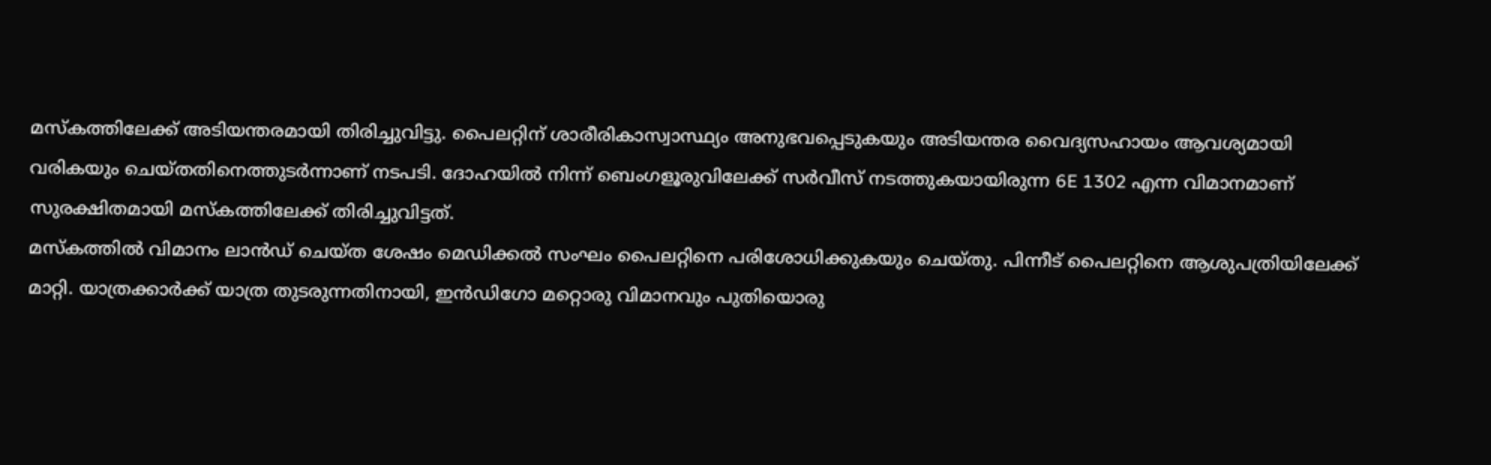മസ്‌കത്തിലേക്ക് അടിയന്തരമായി തിരിച്ചുവിട്ടു. പൈലറ്റിന് ശാരീരികാസ്വാസ്ഥ്യം അനുഭവപ്പെടുകയും അടിയന്തര വൈദ്യസഹായം ആവശ്യമായി വരികയും ചെയ്തതിനെത്തുടര്‍ന്നാണ് നടപടി. ദോഹയില്‍ നിന്ന് ബെംഗളൂരുവിലേക്ക് സര്‍വീസ് നടത്തുകയായിരുന്ന 6E 1302 എന്ന വിമാനമാണ് സുരക്ഷിതമായി മസ്‌കത്തിലേക്ക് തിരിച്ചുവിട്ടത്.
മസ്‌കത്തില്‍ വിമാനം ലാന്‍ഡ് ചെയ്ത ശേഷം മെഡിക്കല്‍ സംഘം പൈലറ്റിനെ പരിശോധിക്കുകയും ചെയ്തു. പിന്നീട് പൈലറ്റിനെ ആശുപത്രിയിലേക്ക് മാറ്റി. യാത്രക്കാര്‍ക്ക് യാത്ര തുടരുന്നതിനായി, ഇന്‍ഡിഗോ മറ്റൊരു വിമാനവും പുതിയൊരു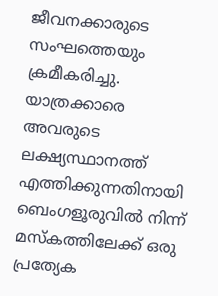ജീവനക്കാരുടെ സംഘത്തെയും ക്രമീകരിച്ചു. യാത്രക്കാരെ അവരുടെ ലക്ഷ്യസ്ഥാനത്ത് എത്തിക്കുന്നതിനായി ബെംഗളൂരുവില്‍ നിന്ന് മസ്‌കത്തിലേക്ക് ഒരു പ്രത്യേക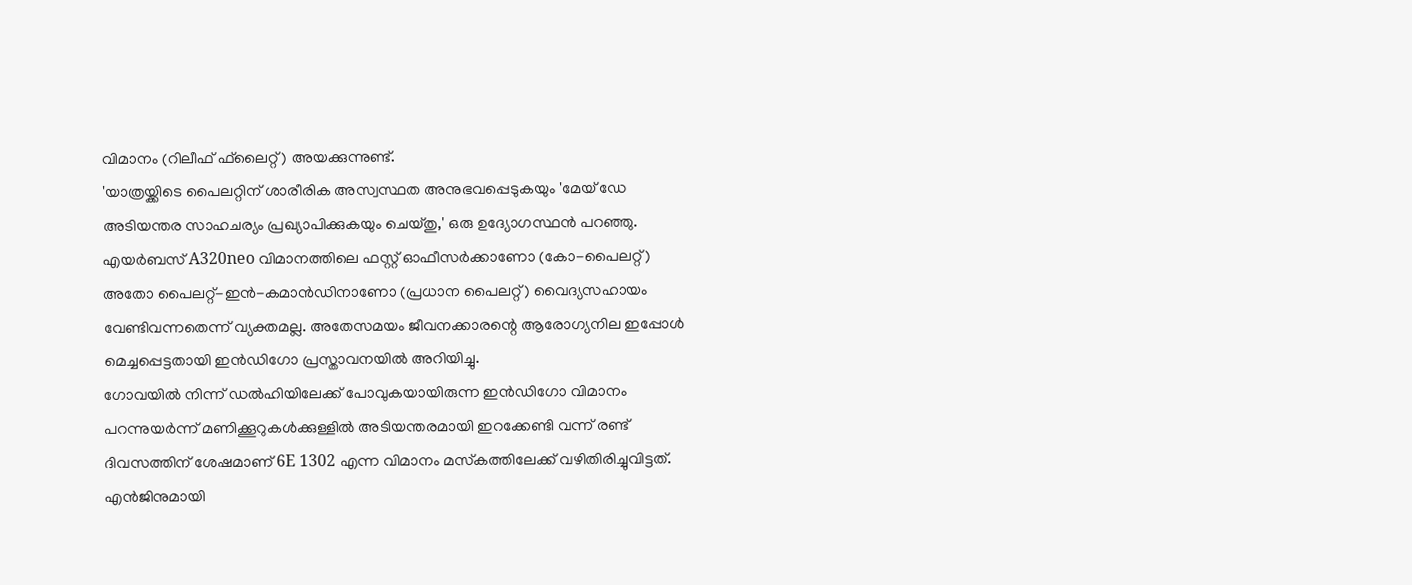വിമാനം (റിലീഫ് ഫ്‌ലൈറ്റ്) അയക്കുന്നുണ്ട്.
'യാത്രയ്ക്കിടെ പൈലറ്റിന് ശാരീരിക അസ്വസ്ഥത അനുഭവപ്പെടുകയും 'മേയ് ഡേ അടിയന്തര സാഹചര്യം പ്രഖ്യാപിക്കുകയും ചെയ്തു,' ഒരു ഉദ്യോഗസ്ഥന്‍ പറഞ്ഞു. എയര്‍ബസ് A320neo വിമാനത്തിലെ ഫസ്റ്റ് ഓഫീസര്‍ക്കാണോ (കോ-പൈലറ്റ്) അതോ പൈലറ്റ്-ഇന്‍-കമാന്‍ഡിനാണോ (പ്രധാന പൈലറ്റ്) വൈദ്യസഹായം വേണ്ടിവന്നതെന്ന് വ്യക്തമല്ല. അതേസമയം ജീവനക്കാരന്റെ ആരോഗ്യനില ഇപ്പോള്‍ മെച്ചപ്പെട്ടതായി ഇന്‍ഡിഗോ പ്രസ്താവനയില്‍ അറിയിച്ചു.
ഗോവയില്‍ നിന്ന് ഡല്‍ഹിയിലേക്ക് പോവുകയായിരുന്ന ഇന്‍ഡിഗോ വിമാനം പറന്നുയര്‍ന്ന് മണിക്കൂറുകള്‍ക്കുള്ളില്‍ അടിയന്തരമായി ഇറക്കേണ്ടി വന്ന് രണ്ട് ദിവസത്തിന് ശേഷമാണ് 6E 1302 എന്ന വിമാനം മസ്‌കത്തിലേക്ക് വഴിതിരിച്ചുവിട്ടത്. എന്‍ജിനുമായി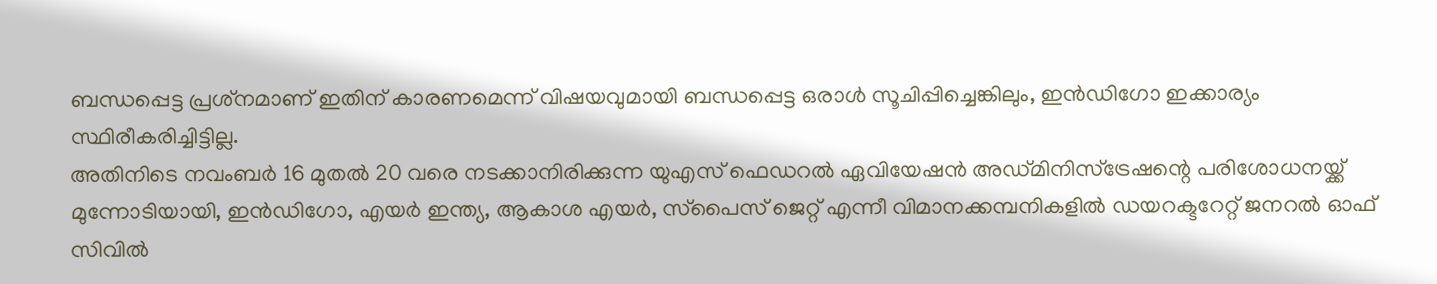ബന്ധപ്പെട്ട പ്രശ്‌നമാണ് ഇതിന് കാരണമെന്ന് വിഷയവുമായി ബന്ധപ്പെട്ട ഒരാള്‍ സൂചിപ്പിച്ചെങ്കിലും, ഇന്‍ഡിഗോ ഇക്കാര്യം സ്ഥിരീകരിച്ചിട്ടില്ല.
അതിനിടെ നവംബര്‍ 16 മുതല്‍ 20 വരെ നടക്കാനിരിക്കുന്ന യുഎസ് ഫെഡറല്‍ ഏവിയേഷന്‍ അഡ്മിനിസ്ട്രേഷന്റെ പരിശോധനയ്ക്ക് മുന്നോടിയായി, ഇന്‍ഡിഗോ, എയര്‍ ഇന്ത്യ, ആകാശ എയര്‍, സ്‌പൈസ് ജെറ്റ് എന്നീ വിമാനക്കമ്പനികളില്‍ ഡയറക്ടറേറ്റ് ജനറല്‍ ഓഫ് സിവില്‍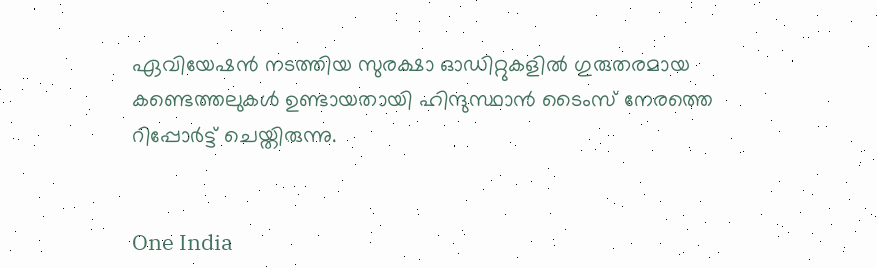ഏവിയേഷന്‍ നടത്തിയ സുരക്ഷാ ഓഡിറ്റുകളില്‍ ഗുരുതരമായ കണ്ടെത്തലുകള്‍ ഉണ്ടായതായി ഹിന്ദുസ്ഥാന്‍ ടൈംസ് നേരത്തെ റിപ്പോര്‍ട്ട് ചെയ്തിരുന്നു.


One India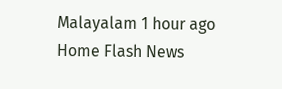Malayalam 1 hour ago
Home Flash News